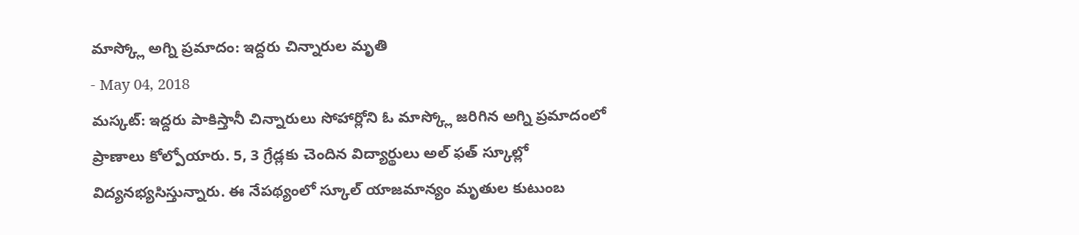మాస్క్లో అగ్ని ప్రమాదం: ఇద్దరు చిన్నారుల మృతి
- May 04, 2018
మస్కట్: ఇద్దరు పాకిస్తానీ చిన్నారులు సోహార్లోని ఓ మాస్క్లో జరిగిన అగ్ని ప్రమాదంలో ప్రాణాలు కోల్పోయారు. 5, 3 గ్రేడ్లకు చెందిన విద్యార్థులు అల్ ఫత్ స్కూల్లో విద్యనభ్యసిస్తున్నారు. ఈ నేపథ్యంలో స్కూల్ యాజమాన్యం మృతుల కుటుంబ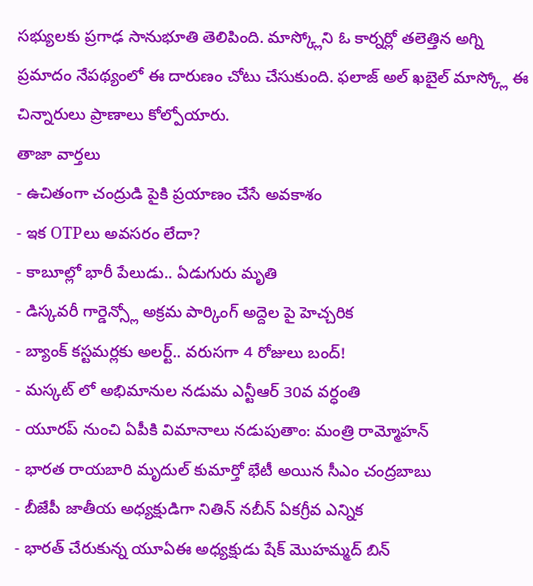సభ్యులకు ప్రగాఢ సానుభూతి తెలిపింది. మాస్క్లోని ఓ కార్నర్లో తలెత్తిన అగ్ని ప్రమాదం నేపథ్యంలో ఈ దారుణం చోటు చేసుకుంది. ఫలాజ్ అల్ ఖబైల్ మాస్క్లో ఈ చిన్నారులు ప్రాణాలు కోల్పోయారు.
తాజా వార్తలు
- ఉచితంగా చంద్రుడి పైకి ప్రయాణం చేసే అవకాశం
- ఇక OTPలు అవసరం లేదా?
- కాబూల్లో భారీ పేలుడు.. ఏడుగురు మృతి
- డిస్కవరీ గార్డెన్స్లో అక్రమ పార్కింగ్ అద్దెల పై హెచ్చరిక
- బ్యాంక్ కస్టమర్లకు అలర్ట్.. వరుసగా 4 రోజులు బంద్!
- మస్కట్ లో అభిమానుల నడుమ ఎన్టీఆర్ 30వ వర్ధంతి
- యూరప్ నుంచి ఏపీకి విమానాలు నడుపుతాం: మంత్రి రామ్మోహన్
- భారత రాయబారి మృదుల్ కుమార్తో భేటీ అయిన సీఎం చంద్రబాబు
- బీజేపీ జాతీయ అధ్యక్షుడిగా నితిన్ నబీన్ ఏకగ్రీవ ఎన్నిక
- భారత్ చేరుకున్న యూఏఈ అధ్యక్షుడు షేక్ మొహమ్మద్ బిన్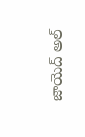జాయెద్ అల్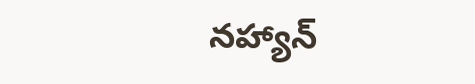నహ్యాన్